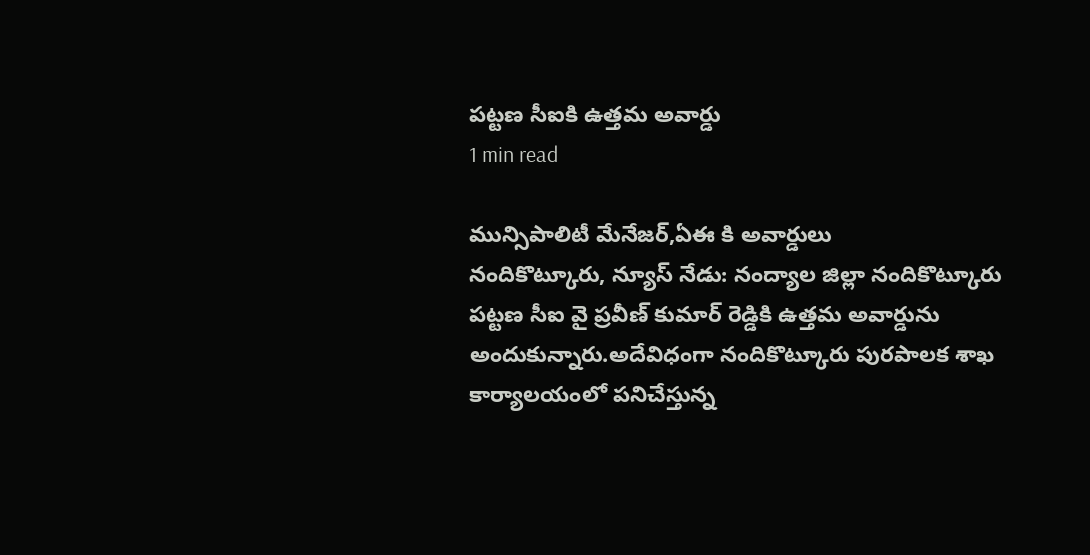పట్టణ సీఐకి ఉత్తమ అవార్డు
1 min read

మున్సిపాలిటీ మేనేజర్,ఏఈ కి అవార్డులు
నందికొట్కూరు, న్యూస్ నేడు: నంద్యాల జిల్లా నందికొట్కూరు పట్టణ సీఐ వై ప్రవీణ్ కుమార్ రెడ్డికి ఉత్తమ అవార్డును అందుకున్నారు.అదేవిధంగా నందికొట్కూరు పురపాలక శాఖ కార్యాలయంలో పనిచేస్తున్న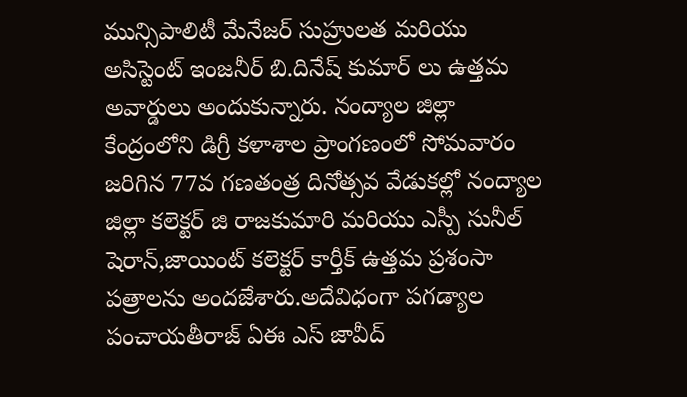మున్సిపాలిటీ మేనేజర్ సుహ్రులత మరియు అసిస్టెంట్ ఇంజనీర్ బి.దినేష్ కుమార్ లు ఉత్తమ అవార్డులు అందుకున్నారు. నంద్యాల జిల్లా కేంద్రంలోని డిగ్రీ కళాశాల ప్రాంగణంలో సోమవారం జరిగిన 77వ గణతంత్ర దినోత్సవ వేడుకల్లో నంద్యాల జిల్లా కలెక్టర్ జి రాజకుమారి మరియు ఎస్పీ సునీల్ షెరాన్,జాయింట్ కలెక్టర్ కార్తీక్ ఉత్తమ ప్రశంసా పత్రాలను అందజేశారు.అదేవిధంగా పగడ్యాల పంచాయతీరాజ్ ఏఈ ఎస్ జావీద్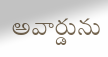అవార్డును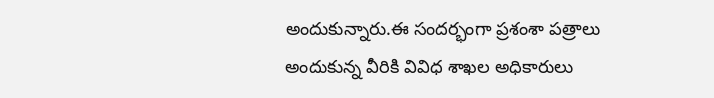అందుకున్నారు.ఈ సందర్భంగా ప్రశంశా పత్రాలు అందుకున్న వీరికి వివిధ శాఖల అధికారులు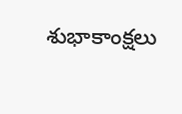శుభాకాంక్షలు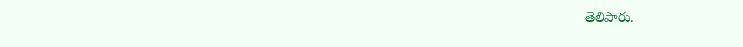తెలిపారు.